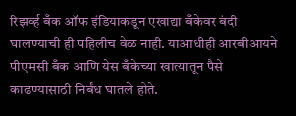रिझर्व्ह बँक ऑफ इंडियाकडून एखाद्या बँकेवर बंदी घालण्याची ही पहिलीच वेळ नाही. याआधीही आरबीआयने पीएमसी बँक आणि येस बँकेच्या खात्यातून पैसे काढण्यासाठी निर्बंध घातले होते.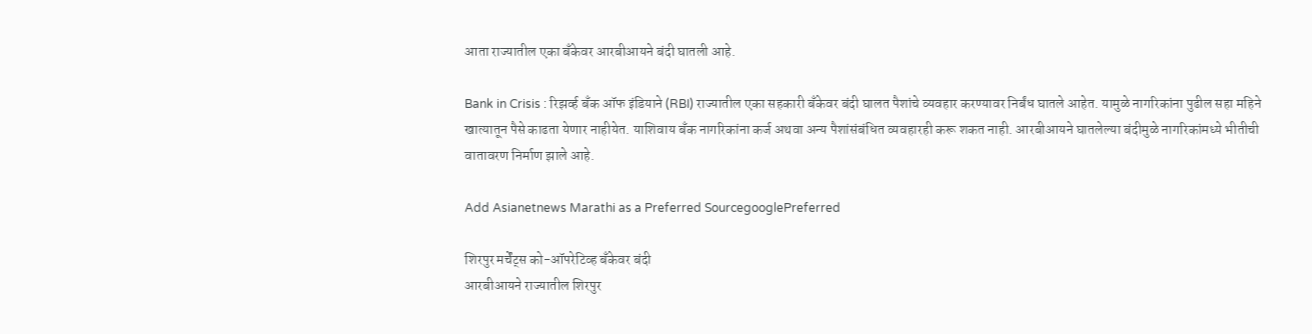आता राज्यातील एका बँकेवर आरबीआयने बंदी घातली आहे.

Bank in Crisis : रिझर्व्ह बँक ऑफ इंडियाने (RBI) राज्यातील एका सहकारी बँकेवर बंदी घालत पैशांचे व्यवहार करण्यावर निर्बंध घातले आहेत. यामुळे नागरिकांना पुढील सहा महिने खात्यातून पैसे काढता येणार नाहीयेत. याशिवाय बँक नागरिकांना कर्ज अथवा अन्य पैशांसंबंधित व्यवहारही करू शकत नाही. आरबीआयने घातलेल्या बंदीमुळे नागरिकांमध्ये भीतीची वातावरण निर्माण झाले आहे.

Add Asianetnews Marathi as a Preferred SourcegooglePreferred

शिरपुर मर्चेंट्स को-ऑपरेटिव्ह बँकेवर बंदी
आरबीआयने राज्यातील शिरपुर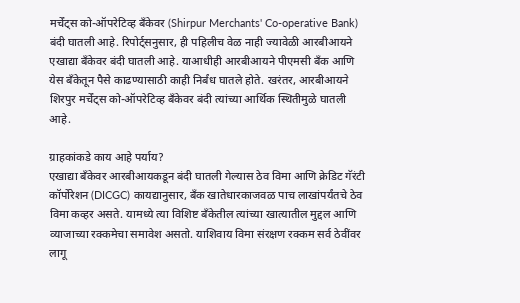मर्चेंट्स को-ऑपरेटिव्ह बँकेवर (Shirpur Merchants' Co-operative Bank) बंदी घातली आहे. रिपोर्ट्सनुसार, ही पहिलीच वेळ नाही ज्यावेळी आरबीआयने एखाद्या बँकेवर बंदी घातली आहे. याआधीही आरबीआयने पीएमसी बँक आणि येस बँकेतून पैसे काढण्यासाठी काही निर्बंध घातले होते. खरंतर, आरबीआयने शिरपुर मर्चेंट्स को-ऑपरेटिव्ह बँकेवर बंदी त्यांच्या आर्थिक स्थितीमुळे घातली आहे.

ग्राहकांकडे काय आहे पर्याय?
एखाद्या बँकेवर आरबीआयकडून बंदी घातली गेल्यास ठेव विमा आणि क्रेडिट गॅरंटी कॉर्पोरेशन (DICGC) कायद्यानुसार, बँक खातेधारकाजवळ पाच लाखांपर्यंतचे ठेव विमा कव्हर असते. यामध्ये त्या विशिष्ट बँकेतील त्यांच्या खात्यातील मुद्दल आणि व्याजाच्या रक्कमेचा समावेश असतो. याशिवाय विमा संरक्षण रक्कम सर्व ठेवींवर लागू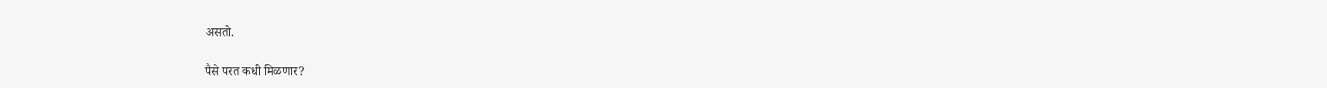असतो.

पैसे परत कधी मिळणार?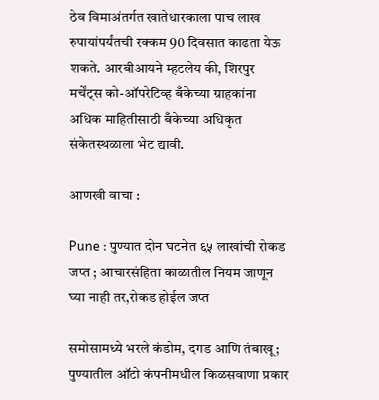ठेव विमाअंतर्गत खातेधारकाला पाच लाख रुपायांपर्यंतची रक्कम 90 दिवसात काढता येऊ शकते. आरबीआयने म्हटलेय की, शिरपुर मर्चेंट्स को-ऑपरेटिव्ह बँकेच्या ग्राहकांना अधिक माहितीसाठी बँकेच्या अधिकृत संकेतस्थळाला भेट द्यावी.

आणखी वाचा :

Pune : पुण्यात दोन घटनेत ६५ लाखांची रोकड जप्त ; आचारसंहिता काळातील नियम जाणून घ्या नाही तर,रोकड होईल जप्त

समोसामध्ये भरले कंडोम, दगड आणि तंबाखू; पुण्यातील ऑटो कंपनीमधील किळसवाणा प्रकार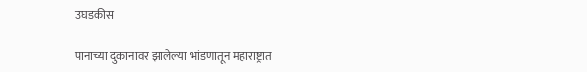उघडकीस

पानाच्या दुकानावर झालेल्या भांडणातून महाराष्ट्रात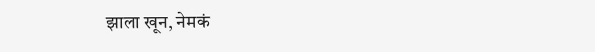झाला खून, नेमकं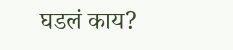घडलं काय?